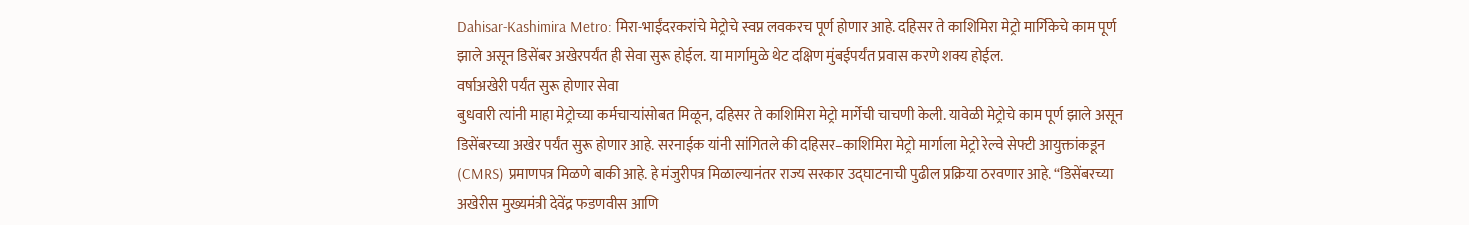Dahisar-Kashimira Metro: मिरा-भाईंदरकरांचे मेट्रोचे स्वप्न लवकरच पूर्ण होणार आहे. दहिसर ते काशिमिरा मेट्रो मार्गिकेचे काम पूर्ण झाले असून डिसेंबर अखेरपर्यंत ही सेवा सुरू होईल. या मार्गामुळे थेट दक्षिण मुंबईपर्यंत प्रवास करणे शक्य होईल.
वर्षाअखेरी पर्यंत सुरू होणार सेवा
बुधवारी त्यांनी माहा मेट्रोच्या कर्मचाऱ्यांसोबत मिळून, दहिसर ते काशिमिरा मेट्रो मार्गेची चाचणी केली. यावेळी मेट्रोचे काम पूर्ण झाले असून डिसेंबरच्या अखेर पर्यंत सुरू होणार आहे. सरनाईक यांनी सांगितले की दहिसर–काशिमिरा मेट्रो मार्गाला मेट्रो रेल्वे सेफ्टी आयुक्तांकडून (CMRS) प्रमाणपत्र मिळणे बाकी आहे. हे मंजुरीपत्र मिळाल्यानंतर राज्य सरकार उद्घाटनाची पुढील प्रक्रिया ठरवणार आहे. “डिसेंबरच्या अखेरीस मुख्यमंत्री देवेंद्र फडणवीस आणि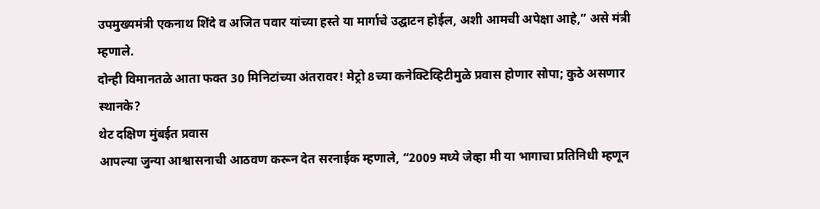उपमुख्यमंत्री एकनाथ शिंदे व अजित पवार यांच्या हस्ते या मार्गाचे उद्घाटन होईल, अशी आमची अपेक्षा आहे,” असे मंत्री म्हणाले.
दोन्ही विमानतळे आता फक्त 30 मिनिटांच्या अंतरावर! मेट्रो 8च्या कनेक्टिव्हिटीमुळे प्रवास होणार सोपा; कुठे असणार स्थानके?
थेट दक्षिण मुंबईत प्रवास
आपल्या जुन्या आश्वासनाची आठवण करून देत सरनाईक म्हणाले, “2009 मध्ये जेव्हा मी या भागाचा प्रतिनिधी म्हणून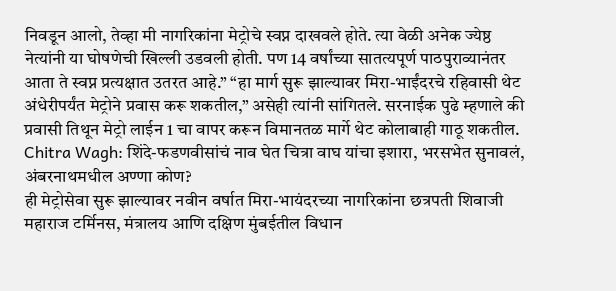निवडून आलो, तेव्हा मी नागरिकांना मेट्रोचे स्वप्न दाखवले होते. त्या वेळी अनेक ज्येष्ठ नेत्यांनी या घोषणेची खिल्ली उडवली होती. पण 14 वर्षांच्या सातत्यपूर्ण पाठपुराव्यानंतर आता ते स्वप्न प्रत्यक्षात उतरत आहे.” “हा मार्ग सुरू झाल्यावर मिरा-भाईंदरचे रहिवासी थेट अंधेरीपर्यंत मेट्रोने प्रवास करू शकतील,” असेही त्यांनी सांगितले. सरनाईक पुढे म्हणाले की प्रवासी तिथून मेट्रो लाईन 1 चा वापर करून विमानतळ मार्गे थेट कोलाबाही गाठू शकतील.
Chitra Wagh: शिंदे-फडणवीसांचं नाव घेत चित्रा वाघ यांचा इशारा, भरसभेत सुनावलं, अंबरनाथमधील अण्णा कोण?
ही मेट्रोसेवा सुरू झाल्यावर नवीन वर्षात मिरा-भायंदरच्या नागरिकांना छत्रपती शिवाजी महाराज टर्मिनस, मंत्रालय आणि दक्षिण मुंबईतील विधान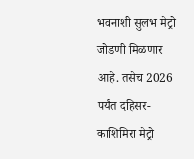भवनाशी सुलभ मेट्रो जोडणी मिळणार आहे. तसेच 2026 पर्यंत दहिसर-काशिमिरा मेट्रो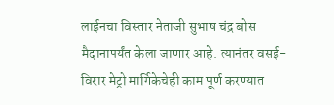लाईनचा विस्तार नेताजी सुभाष चंद्र बोस मैदानापर्यंत केला जाणार आहे. त्यानंतर वसई-विरार मेट्रो मार्गिकेचेही काम पूर्ण करण्यात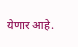येणार आहे.